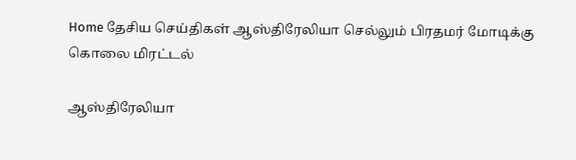Home தேசிய செய்திகள் ஆஸ்திரேலியா செல்லும் பிரதமர் மோடிக்கு கொலை மிரட்டல்

ஆஸ்திரேலியா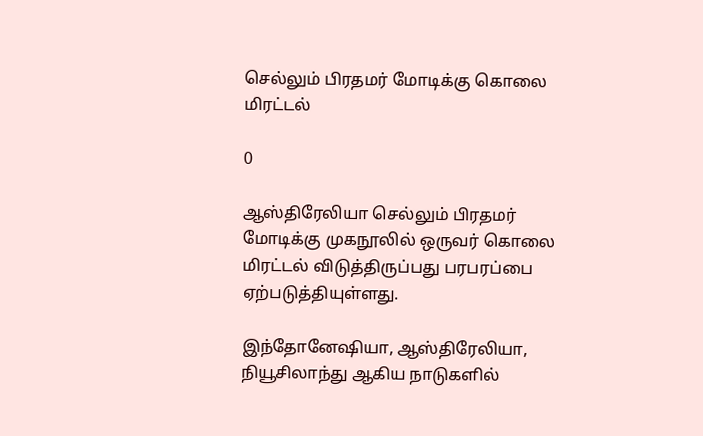செல்லும் பிரதமர் மோடிக்கு கொலை மிரட்டல்

0

ஆஸ்திரேலியா செல்லும் பிரதமர் மோடிக்கு முகநூலில் ஒருவர் கொலை மிரட்டல் விடுத்திருப்பது பரபரப்பை ஏற்படுத்தியுள்ளது.

இந்தோனேஷியா, ஆஸ்திரேலியா, நியூசிலாந்து ஆகிய நாடுகளில்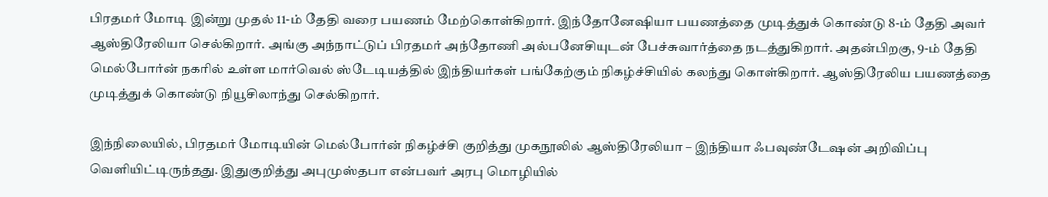பிரதமர் மோடி இன்று முதல் 11-ம் தேதி வரை பயணம் மேற்கொள்கிறார். இந்தோனேஷியா பயணத்தை முடித்துக் கொண்டு 8-ம் தேதி அவர் ஆஸ்திரேலியா செல்கிறார். அங்கு அந்நாட்டுப் பிரதமர் அந்தோணி அல்பனேசியுடன் பேச்சுவார்த்தை நடத்துகிறார். அதன்பிறகு, 9-ம் தேதி மெல்போர்ன் நகரில் உள்ள மார்வெல் ஸ்டேடியத்தில் இந்தியர்கள் பங்கேற்கும் நிகழ்ச்சியில் கலந்து கொள்கிறார். ஆஸ்திரேலிய பயணத்தை முடித்துக் கொண்டு நியூசிலாந்து செல்கிறார்.

இந்நிலையில், பிரதமர் மோடியின் மெல்போர்ன் நிகழ்ச்சி குறித்து முகநூலில் ஆஸ்திரேலியா – இந்தியா ஃபவுண்டேஷன் அறிவிப்பு வெளியிட்டிருந்தது. இதுகுறித்து அபுமுஸ்தபா என்பவர் அரபு மொழியில்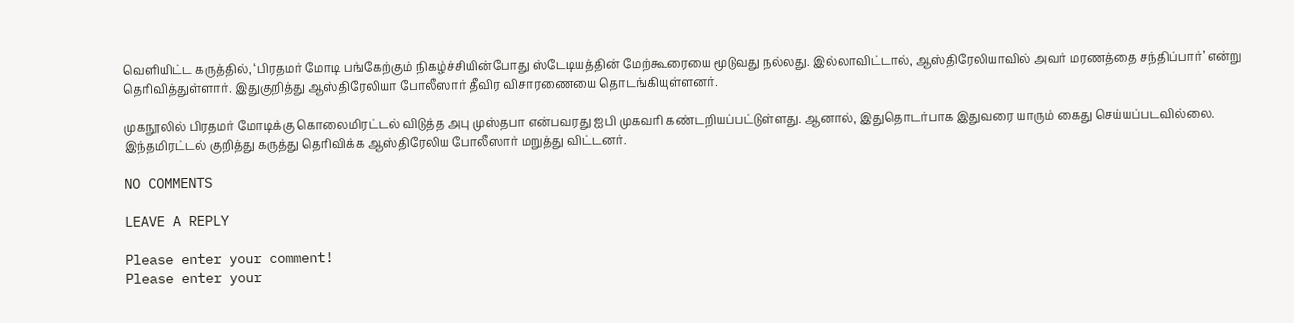வெளியிட்ட கருத்தில், ‘பிரதமர் மோடி பங்கேற்கும் நிகழ்ச்சியின்போது ஸ்டேடியத்தின் மேற்கூரையை மூடுவது நல்லது. இல்லாவிட்டால், ஆஸ்திரேலியாவில் அவர் மரணத்தை சந்திப்பார்’ என்று தெரிவித்துள்ளார். இதுகுறித்து ஆஸ்திரேலியா போலீஸார் தீவிர விசாரணையை தொடங்கியுள்ளனர்.

முகநூலில் பிரதமர் மோடிக்கு கொலைமிரட்டல் விடுத்த அபு முஸ்தபா என்பவரது ஐபி முகவரி கண்டறியப்பட்டுள்ளது. ஆனால், இதுதொடர்பாக இதுவரை யாரும் கைது செய்யப்படவில்லை. இந்தமிரட்டல் குறித்து கருத்து தெரிவிக்க ஆஸ்திரேலிய போலீஸார் மறுத்து விட்டனர்.

NO COMMENTS

LEAVE A REPLY

Please enter your comment!
Please enter your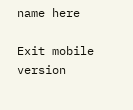name here

Exit mobile version